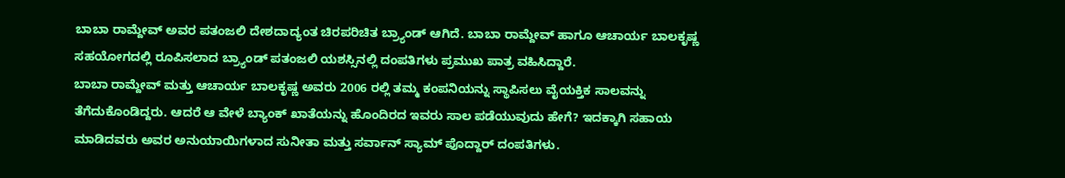ಬಾಬಾ ರಾಮ್ದೇವ್ ಅವರ ಪತಂಜಲಿ ದೇಶದಾದ್ಯಂತ ಚಿರಪರಿಚಿತ ಬ್ರ್ಯಾಂಡ್ ಆಗಿದೆ. ಬಾಬಾ ರಾಮ್ದೇವ್ ಹಾಗೂ ಆಚಾರ್ಯ ಬಾಲಕೃಷ್ಣ ಸಹಯೋಗದಲ್ಲಿ ರೂಪಿಸಲಾದ ಬ್ರ್ಯಾಂಡ್ ಪತಂಜಲಿ ಯಶಸ್ಸಿನಲ್ಲಿ ದಂಪತಿಗಳು ಪ್ರಮುಖ ಪಾತ್ರ ವಹಿಸಿದ್ದಾರೆ.
ಬಾಬಾ ರಾಮ್ದೇವ್ ಮತ್ತು ಆಚಾರ್ಯ ಬಾಲಕೃಷ್ಣ ಅವರು 2006 ರಲ್ಲಿ ತಮ್ಮ ಕಂಪನಿಯನ್ನು ಸ್ಥಾಪಿಸಲು ವೈಯಕ್ತಿಕ ಸಾಲವನ್ನು ತೆಗೆದುಕೊಂಡಿದ್ದರು. ಆದರೆ ಆ ವೇಳೆ ಬ್ಯಾಂಕ್ ಖಾತೆಯನ್ನು ಹೊಂದಿರದ ಇವರು ಸಾಲ ಪಡೆಯುವುದು ಹೇಗೆ? ಇದಕ್ಕಾಗಿ ಸಹಾಯ ಮಾಡಿದವರು ಅವರ ಅನುಯಾಯಿಗಳಾದ ಸುನೀತಾ ಮತ್ತು ಸರ್ವಾನ್ ಸ್ಯಾಮ್ ಪೊದ್ದಾರ್ ದಂಪತಿಗಳು.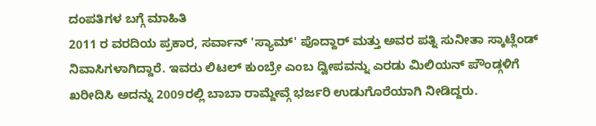ದಂಪತಿಗಳ ಬಗ್ಗೆ ಮಾಹಿತಿ
2011 ರ ವರದಿಯ ಪ್ರಕಾರ, ಸರ್ವಾನ್ 'ಸ್ಯಾಮ್' ಪೊದ್ದಾರ್ ಮತ್ತು ಅವರ ಪತ್ನಿ ಸುನೀತಾ ಸ್ಕಾಟ್ಲೆಂಡ್ ನಿವಾಸಿಗಳಾಗಿದ್ದಾರೆ. ಇವರು ಲಿಟಲ್ ಕುಂಬ್ರೇ ಎಂಬ ದ್ವೀಪವನ್ನು ಎರಡು ಮಿಲಿಯನ್ ಪೌಂಡ್ಗಳಿಗೆ ಖರೀದಿಸಿ ಅದನ್ನು 2009ರಲ್ಲಿ ಬಾಬಾ ರಾಮ್ದೇವ್ಗೆ ಭರ್ಜರಿ ಉಡುಗೊರೆಯಾಗಿ ನೀಡಿದ್ದರು.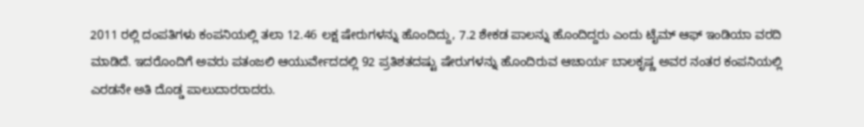2011 ರಲ್ಲಿ ದಂಪತಿಗಳು ಕಂಪನಿಯಲ್ಲಿ ತಲಾ 12.46 ಲಕ್ಷ ಷೇರುಗಳನ್ನು ಹೊಂದಿದ್ದು, 7.2 ಶೇಕಡ ಪಾಲನ್ನು ಹೊಂದಿದ್ದರು ಎಂದು ಟೈಮ್ ಆಫ್ ಇಂಡಿಯಾ ವರದಿ ಮಾಡಿದೆ. ಇದರೊಂದಿಗೆ ಅವರು ಪತಂಜಲಿ ಆಯುರ್ವೇದದಲ್ಲಿ 92 ಪ್ರತಿಶತದಷ್ಟು ಷೇರುಗಳನ್ನು ಹೊಂದಿರುವ ಆಚಾರ್ಯ ಬಾಲಕೃಷ್ಣ ಅವರ ನಂತರ ಕಂಪನಿಯಲ್ಲಿ ಎರಡನೇ ಅತಿ ದೊಡ್ಡ ಪಾಲುದಾರರಾದರು.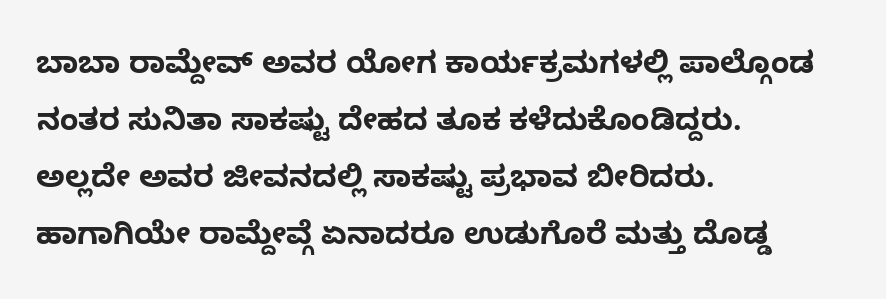ಬಾಬಾ ರಾಮ್ದೇವ್ ಅವರ ಯೋಗ ಕಾರ್ಯಕ್ರಮಗಳಲ್ಲಿ ಪಾಲ್ಗೊಂಡ ನಂತರ ಸುನಿತಾ ಸಾಕಷ್ಟು ದೇಹದ ತೂಕ ಕಳೆದುಕೊಂಡಿದ್ದರು. ಅಲ್ಲದೇ ಅವರ ಜೀವನದಲ್ಲಿ ಸಾಕಷ್ಟು ಪ್ರಭಾವ ಬೀರಿದರು. ಹಾಗಾಗಿಯೇ ರಾಮ್ದೇವ್ಗೆ ಏನಾದರೂ ಉಡುಗೊರೆ ಮತ್ತು ದೊಡ್ಡ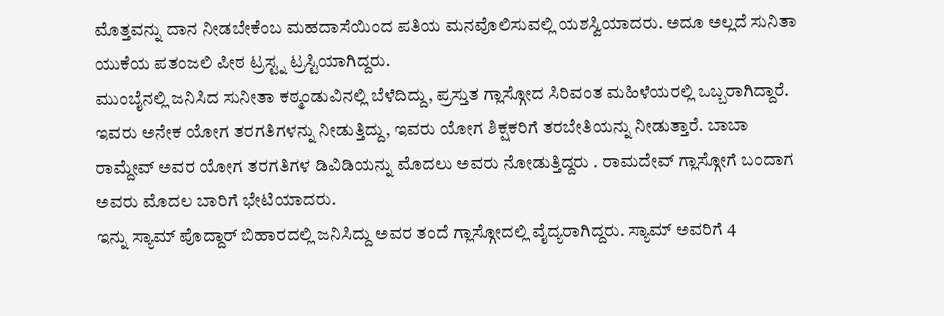ಮೊತ್ತವನ್ನು ದಾನ ನೀಡಬೇಕೆಂಬ ಮಹದಾಸೆಯಿಂದ ಪತಿಯ ಮನವೊಲಿಸುವಲ್ಲಿ ಯಶಸ್ವಿಯಾದರು. ಅದೂ ಅಲ್ಲದೆ ಸುನಿತಾ ಯುಕೆಯ ಪತಂಜಲಿ ಪೀಠ ಟ್ರಸ್ಟ್ನ ಟ್ರಸ್ಟಿಯಾಗಿದ್ದರು.
ಮುಂಬೈನಲ್ಲಿ ಜನಿಸಿದ ಸುನೀತಾ ಕಠ್ಮಂಡುವಿನಲ್ಲಿ ಬೆಳೆದಿದ್ದು, ಪ್ರಸ್ತುತ ಗ್ಲಾಸ್ಗೋದ ಸಿರಿವಂತ ಮಹಿಳೆಯರಲ್ಲಿ ಒಬ್ಬರಾಗಿದ್ದಾರೆ. ಇವರು ಅನೇಕ ಯೋಗ ತರಗತಿಗಳನ್ನು ನೀಡುತ್ತಿದ್ದು, ಇವರು ಯೋಗ ಶಿಕ್ಷಕರಿಗೆ ತರಬೇತಿಯನ್ನು ನೀಡುತ್ತಾರೆ. ಬಾಬಾ ರಾಮ್ದೇವ್ ಅವರ ಯೋಗ ತರಗತಿಗಳ ಡಿವಿಡಿಯನ್ನು ಮೊದಲು ಅವರು ನೋಡುತ್ತಿದ್ದರು . ರಾಮದೇವ್ ಗ್ಲಾಸ್ಗೋಗೆ ಬಂದಾಗ ಅವರು ಮೊದಲ ಬಾರಿಗೆ ಭೇಟಿಯಾದರು.
ಇನ್ನು ಸ್ಯಾಮ್ ಪೊದ್ದಾರ್ ಬಿಹಾರದಲ್ಲಿ ಜನಿಸಿದ್ದು ಅವರ ತಂದೆ ಗ್ಲಾಸ್ಗೋದಲ್ಲಿ ವೈದ್ಯರಾಗಿದ್ದರು. ಸ್ಯಾಮ್ ಅವರಿಗೆ 4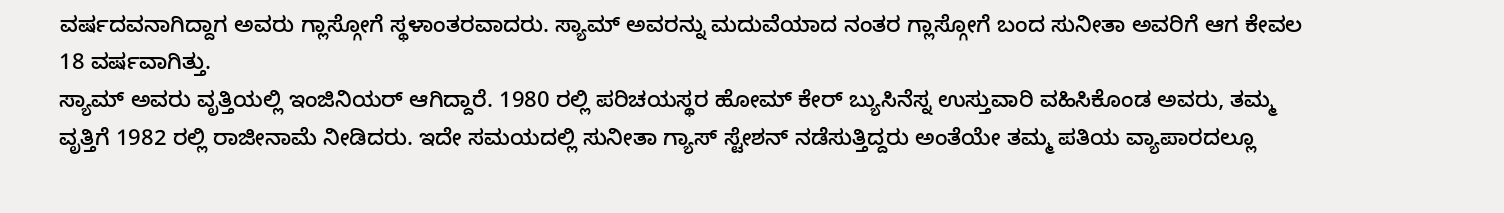ವರ್ಷದವನಾಗಿದ್ದಾಗ ಅವರು ಗ್ಲಾಸ್ಗೋಗೆ ಸ್ಥಳಾಂತರವಾದರು. ಸ್ಯಾಮ್ ಅವರನ್ನು ಮದುವೆಯಾದ ನಂತರ ಗ್ಲಾಸ್ಗೋಗೆ ಬಂದ ಸುನೀತಾ ಅವರಿಗೆ ಆಗ ಕೇವಲ 18 ವರ್ಷವಾಗಿತ್ತು.
ಸ್ಯಾಮ್ ಅವರು ವೃತ್ತಿಯಲ್ಲಿ ಇಂಜಿನಿಯರ್ ಆಗಿದ್ದಾರೆ. 1980 ರಲ್ಲಿ ಪರಿಚಯಸ್ಥರ ಹೋಮ್ ಕೇರ್ ಬ್ಯುಸಿನೆಸ್ನ ಉಸ್ತುವಾರಿ ವಹಿಸಿಕೊಂಡ ಅವರು, ತಮ್ಮ ವೃತ್ತಿಗೆ 1982 ರಲ್ಲಿ ರಾಜೀನಾಮೆ ನೀಡಿದರು. ಇದೇ ಸಮಯದಲ್ಲಿ ಸುನೀತಾ ಗ್ಯಾಸ್ ಸ್ಟೇಶನ್ ನಡೆಸುತ್ತಿದ್ದರು ಅಂತೆಯೇ ತಮ್ಮ ಪತಿಯ ವ್ಯಾಪಾರದಲ್ಲೂ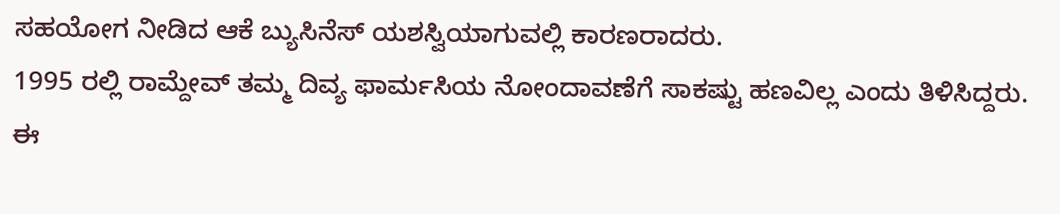ಸಹಯೋಗ ನೀಡಿದ ಆಕೆ ಬ್ಯುಸಿನೆಸ್ ಯಶಸ್ವಿಯಾಗುವಲ್ಲಿ ಕಾರಣರಾದರು.
1995 ರಲ್ಲಿ ರಾಮ್ದೇವ್ ತಮ್ಮ ದಿವ್ಯ ಫಾರ್ಮಸಿಯ ನೋಂದಾವಣೆಗೆ ಸಾಕಷ್ಟು ಹಣವಿಲ್ಲ ಎಂದು ತಿಳಿಸಿದ್ದರು. ಈ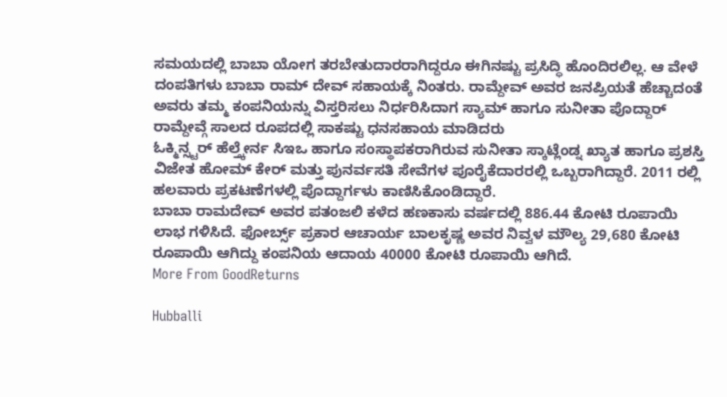ಸಮಯದಲ್ಲಿ ಬಾಬಾ ಯೋಗ ತರಬೇತುದಾರರಾಗಿದ್ದರೂ ಈಗಿನಷ್ಟು ಪ್ರಸಿದ್ಧಿ ಹೊಂದಿರಲಿಲ್ಲ. ಆ ವೇಳೆ ದಂಪತಿಗಳು ಬಾಬಾ ರಾಮ್ ದೇವ್ ಸಹಾಯಕ್ಕೆ ನಿಂತರು. ರಾಮ್ದೇವ್ ಅವರ ಜನಪ್ರಿಯತೆ ಹೆಚ್ಚಾದಂತೆ ಅವರು ತಮ್ಮ ಕಂಪನಿಯನ್ನು ವಿಸ್ತರಿಸಲು ನಿರ್ಧರಿಸಿದಾಗ ಸ್ಯಾಮ್ ಹಾಗೂ ಸುನೀತಾ ಪೊದ್ದಾರ್ ರಾಮ್ದೇವ್ಗೆ ಸಾಲದ ರೂಪದಲ್ಲಿ ಸಾಕಷ್ಟು ಧನಸಹಾಯ ಮಾಡಿದರು
ಓಕ್ಮಿನ್ಸ್ಟರ್ ಹೆಲ್ತ್ಕೇರ್ನ ಸಿಇಒ ಹಾಗೂ ಸಂಸ್ಥಾಪಕರಾಗಿರುವ ಸುನೀತಾ ಸ್ಕಾಟ್ಲೆಂಡ್ನ ಖ್ಯಾತ ಹಾಗೂ ಪ್ರಶಸ್ತಿ ವಿಜೇತ ಹೋಮ್ ಕೇರ್ ಮತ್ತು ಪುನರ್ವಸತಿ ಸೇವೆಗಳ ಪೂರೈಕೆದಾರರಲ್ಲಿ ಒಬ್ಬರಾಗಿದ್ದಾರೆ. 2011 ರಲ್ಲಿ ಹಲವಾರು ಪ್ರಕಟಣೆಗಳಲ್ಲಿ ಪೊದ್ದಾರ್ಗಳು ಕಾಣಿಸಿಕೊಂಡಿದ್ದಾರೆ.
ಬಾಬಾ ರಾಮದೇವ್ ಅವರ ಪತಂಜಲಿ ಕಳೆದ ಹಣಕಾಸು ವರ್ಷದಲ್ಲಿ 886.44 ಕೋಟಿ ರೂಪಾಯಿ ಲಾಭ ಗಳಿಸಿದೆ. ಫೋರ್ಬ್ಸ್ ಪ್ರಕಾರ ಆಚಾರ್ಯ ಬಾಲಕೃಷ್ಣ ಅವರ ನಿವ್ವಳ ಮೌಲ್ಯ 29,680 ಕೋಟಿ ರೂಪಾಯಿ ಆಗಿದ್ದು ಕಂಪನಿಯ ಆದಾಯ 40000 ಕೋಟಿ ರೂಪಾಯಿ ಆಗಿದೆ.
More From GoodReturns

Hubballi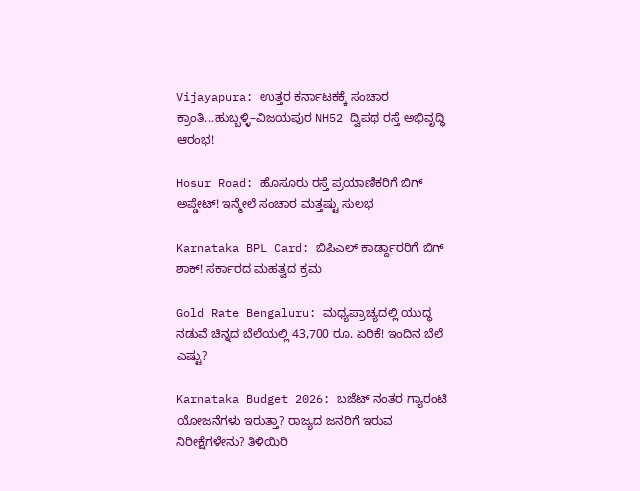Vijayapura: ಉತ್ತರ ಕರ್ನಾಟಕಕ್ಕೆ ಸಂಚಾರ ಕ್ರಾಂತಿ...ಹುಬ್ಬಳ್ಳಿ–ವಿಜಯಪುರ NH52 ದ್ವಿಪಥ ರಸ್ತೆ ಅಭಿವೃದ್ಧಿ ಆರಂಭ!

Hosur Road: ಹೊಸೂರು ರಸ್ತೆ ಪ್ರಯಾಣಿಕರಿಗೆ ಬಿಗ್ ಅಪ್ಡೇಟ್! ಇನ್ಮೇಲೆ ಸಂಚಾರ ಮತ್ತಷ್ಟು ಸುಲಭ

Karnataka BPL Card: ಬಿಪಿಎಲ್ ಕಾರ್ಡ್ದಾರರಿಗೆ ಬಿಗ್ ಶಾಕ್! ಸರ್ಕಾರದ ಮಹತ್ವದ ಕ್ರಮ

Gold Rate Bengaluru: ಮಧ್ಯಪ್ರಾಚ್ಯದಲ್ಲಿ ಯುದ್ಧ ನಡುವೆ ಚಿನ್ನದ ಬೆಲೆಯಲ್ಲಿ 43,700 ರೂ. ಏರಿಕೆ! ಇಂದಿನ ಬೆಲೆ ಎಷ್ಟು?

Karnataka Budget 2026: ಬಜೆಟ್ ನಂತರ ಗ್ಯಾರಂಟಿ ಯೋಜನೆಗಳು ಇರುತ್ತಾ? ರಾಜ್ಯದ ಜನರಿಗೆ ಇರುವ ನಿರೀಕ್ಷೆಗಳೇನು? ತಿಳಿಯಿರಿ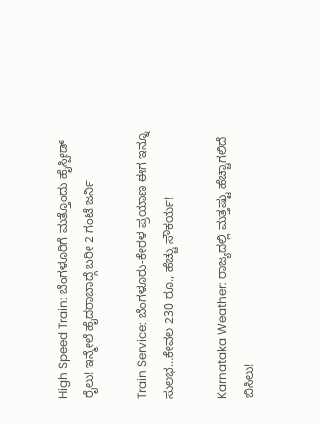High Speed Train: ಬೆಂಗಳೂರಿಗೆ ಮತ್ತೊಂದು ಹೈಸ್ಪೀಡ್ ರೈಲು! ಇನ್ಮೇಲೆ ಹೈದರಾಬಾದ್ಗೆ ಬರೀ 2 ಗಂಟೆ ಜರ್ನಿ

Train Service: ಬೆಂಗಳೂರು-ಕೇರಳ ಪ್ರಯಾಣ ಈಗ ಇನ್ನೂ ಸುಲಭ…ಕೇವಲ 230 ರೂ., ಹೆಚ್ಚು ಸೌಕರ್ಯ!

Karnataka Weather: ರಾಜ್ಯದಲ್ಲಿ ಮತ್ತಷ್ಟು ಹೆಚ್ಚಾಗಲಿದೆ ಬಿಸಿಲು!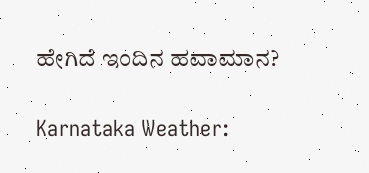ಹೇಗಿದೆ ಇಂದಿನ ಹವಾಮಾನ?

Karnataka Weather: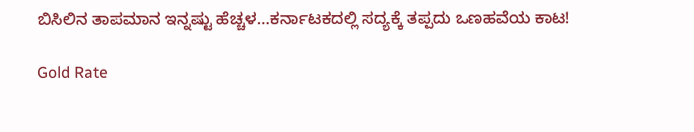ಬಿಸಿಲಿನ ತಾಪಮಾನ ಇನ್ನಷ್ಟು ಹೆಚ್ಚಳ…ಕರ್ನಾಟಕದಲ್ಲಿ ಸದ್ಯಕ್ಕೆ ತಪ್ಪದು ಒಣಹವೆಯ ಕಾಟ!

Gold Rate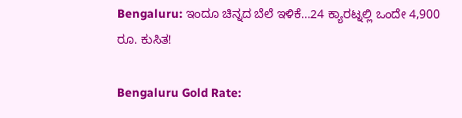Bengaluru: ಇಂದೂ ಚಿನ್ನದ ಬೆಲೆ ಇಳಿಕೆ…24 ಕ್ಯಾರಟ್ನಲ್ಲಿ ಒಂದೇ 4,900 ರೂ. ಕುಸಿತ!

Bengaluru Gold Rate: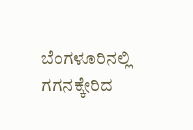ಬೆಂಗಳೂರಿನಲ್ಲಿ ಗಗನಕ್ಕೇರಿದ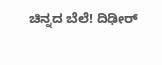ಚಿನ್ನದ ಬೆಲೆ! ದಿಢೀರ್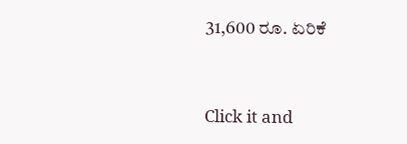31,600 ರೂ. ಏರಿಕೆ



Click it and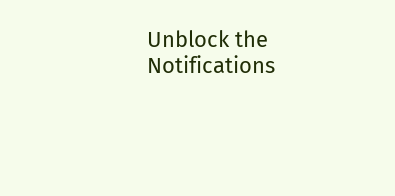Unblock the Notifications